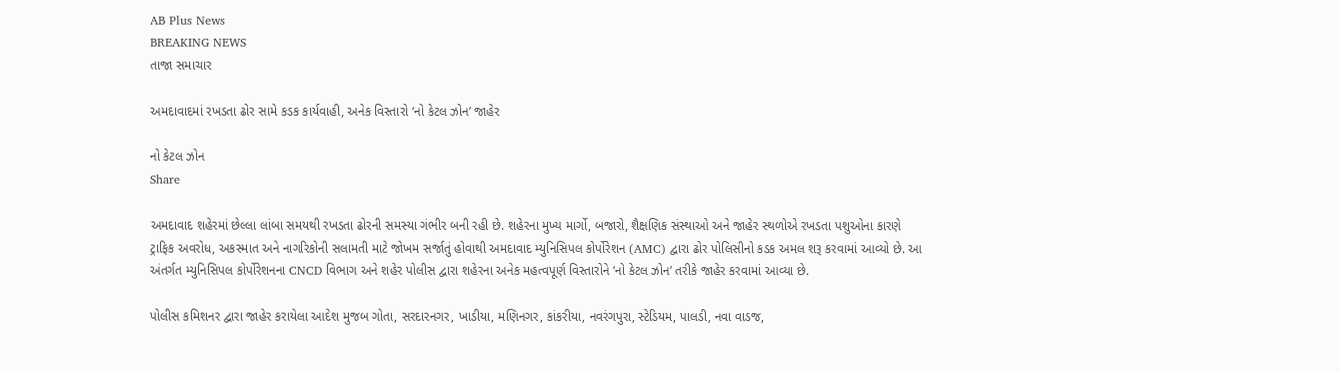AB Plus News
BREAKING NEWS
તાજા સમાચાર

અમદાવાદમાં રખડતા ઢોર સામે કડક કાર્યવાહી, અનેક વિસ્તારો ‘નો કેટલ ઝોન’ જાહેર

નો કેટલ ઝોન
Share

અમદાવાદ શહેરમાં છેલ્લા લાંબા સમયથી રખડતા ઢોરની સમસ્યા ગંભીર બની રહી છે. શહેરના મુખ્ય માર્ગો, બજારો, શૈક્ષણિક સંસ્થાઓ અને જાહેર સ્થળોએ રખડતા પશુઓના કારણે ટ્રાફિક અવરોધ, અકસ્માત અને નાગરિકોની સલામતી માટે જોખમ સર્જાતું હોવાથી અમદાવાદ મ્યુનિસિપલ કોર્પોરેશન (AMC) દ્વારા ઢોર પોલિસીનો કડક અમલ શરૂ કરવામાં આવ્યો છે. આ અંતર્ગત મ્યુનિસિપલ કોર્પોરેશનના CNCD વિભાગ અને શહેર પોલીસ દ્વારા શહેરના અનેક મહત્વપૂર્ણ વિસ્તારોને ‘નો કેટલ ઝોન’ તરીકે જાહેર કરવામાં આવ્યા છે.

પોલીસ કમિશનર દ્વારા જાહેર કરાયેલા આદેશ મુજબ ગોતા, સરદારનગર, ખાડીયા, મણિનગર, કાંકરીયા, નવરંગપુરા, સ્ટેડિયમ, પાલડી, નવા વાડજ,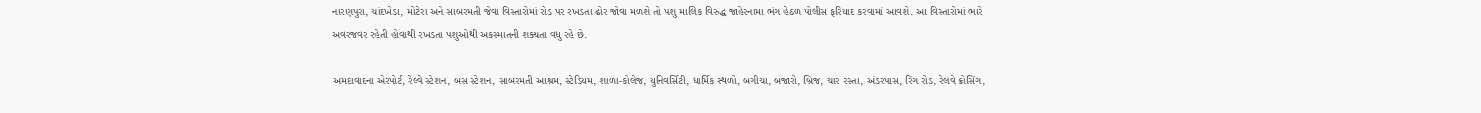નારણપુરા, ચાંદખેડા, મોટેરા અને સાબરમતી જેવા વિસ્તારોમાં રોડ પર રખડતા ઢોર જોવા મળશે તો પશુ માલિક વિરુદ્ધ જાહેરનામા ભંગ હેઠળ પોલીસ ફરિયાદ કરવામાં આવશે. આ વિસ્તારોમાં ભારે અવરજવર રહેતી હોવાથી રખડતા પશુઓથી અકસ્માતની શક્યતા વધુ રહે છે.

અમદાવાદના એરપોર્ટ, રેલ્વે સ્ટેશન, બસ સ્ટેશન, સાબરમતી આશ્રમ, સ્ટેડિયમ, શાળા-કોલેજ, યુનિવર્સિટી, ધાર્મિક સ્થળો, બગીચા, બજારો, બ્રિજ, ચાર રસ્તા, અંડરપાસ, રિંગ રોડ, રેલવે ક્રોસિંગ,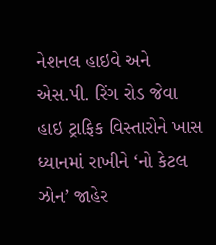નેશનલ હાઇવે અને એસ.પી. રિંગ રોડ જેવા હાઇ ટ્રાફિક વિસ્તારોને ખાસ ધ્યાનમાં રાખીને ‘નો કેટલ ઝોન’ જાહેર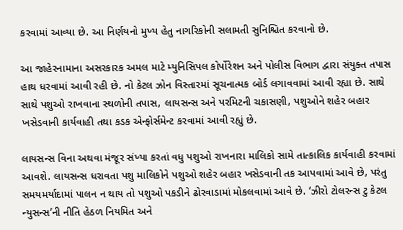કરવામાં આવ્યા છે. આ નિર્ણયનો મુખ્ય હેતુ નાગરિકોની સલામતી સુનિશ્ચિત કરવાનો છે.

આ જાહેરનામાના અસરકારક અમલ માટે મ્યુનિસિપલ કોર્પોરેશન અને પોલીસ વિભાગ દ્વારા સંયુક્ત તપાસ હાથ ધરવામાં આવી રહી છે. નો કેટલ ઝોન વિસ્તારમાં સૂચનાત્મક બોર્ડ લગાવવામાં આવી રહ્યા છે. સાથે સાથે પશુઓ રાખવાના સ્થળોની તપાસ, લાયસન્સ અને પરમિટની ચકાસણી, પશુઓને શહેર બહાર ખસેડવાની કાર્યવાહી તથા કડક એન્ફોર્સમેન્ટ કરવામાં આવી રહ્યું છે.

લાયસન્સ વિના અથવા મંજૂર સંખ્યા કરતાં વધુ પશુઓ રાખનારા માલિકો સામે તાત્કાલિક કાર્યવાહી કરવામાં આવશે. લાયસન્સ ધરાવતા પશુ માલિકોને પશુઓ શહેર બહાર ખસેડવાની તક આપવામાં આવે છે, પરંતુ સમયમર્યાદામાં પાલન ન થાય તો પશુઓ પકડીને ઢોરવાડામાં મોકલવામાં આવે છે. ‘ઝીરો ટોલરન્સ ટુ કેટલ ન્યુસન્સ’ની નીતિ હેઠળ નિયમિત અને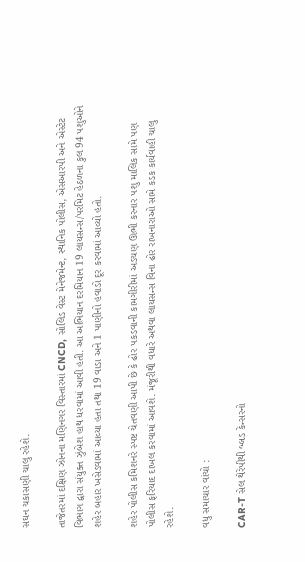સઘન ચકાસણી ચાલુ રહેશે.

તાજેતરમાં દક્ષિણ ઝોનના મણિનગર વિસ્તારમાં CNCD, સોલિડ વેસ્ટ મેનેજમેન્ટ, સ્થાનિક પોલીસ, એસઆરપી અને એસ્ટેટ વિભાગ દ્વારા સંયુક્ત ઝુંબેશ હાથ ધરવામાં આવી હતી. આ અભિયાન દરમિયાન 19 લાયસન્સ/પરમિટ હેઠળના કુલ 94 પશુઓને શહેર બહાર ખસેડવામાં આવ્યા હતા તથા 19 વાડા અને 1 પાણીનો હવાડો દૂર કરવામાં આવ્યો હતો.

શહેર પોલીસ કમિશનરે સ્પષ્ટ ચેતવણી આપી છે કે ઢોર પકડવાની કામગીરીમાં અડચણ ઊભી કરનાર પશુ માલિક સામે પણ પોલીસ ફરિયાદ દાખલ કરવામાં આવશે. મંજૂરીથી વધારે અથવા લાયસન્સ વિના ઢોર રાખનારાઓ સામે કડક કાર્યવાહી ચાલુ રહેશે.

વધુ સમાચાર વાંચો :

CAR-T સેલ થેરેપીથી બ્લડ કેન્સરનો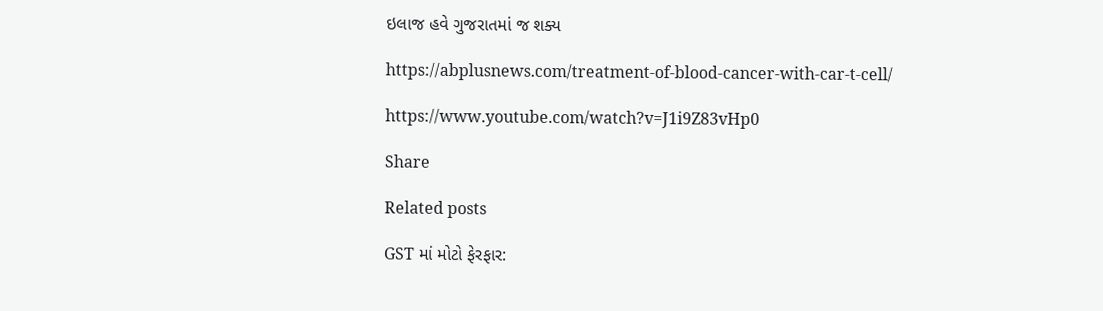ઇલાજ હવે ગુજરાતમાં જ શક્ય

https://abplusnews.com/treatment-of-blood-cancer-with-car-t-cell/

https://www.youtube.com/watch?v=J1i9Z83vHp0

Share

Related posts

GST માં મોટો ફેરફાર: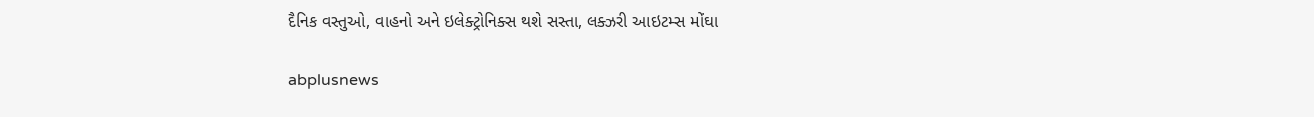દૈનિક વસ્તુઓ, વાહનો અને ઇલેક્ટ્રોનિક્સ થશે સસ્તા, લક્ઝરી આઇટમ્સ મોંઘા

abplusnews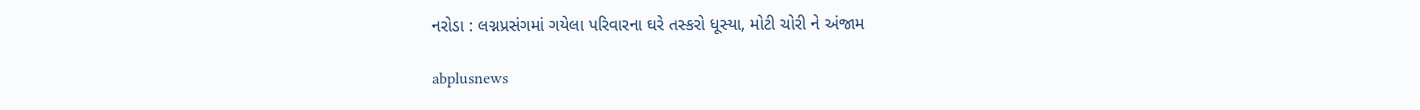નરોડા : લગ્નપ્રસંગમાં ગયેલા પરિવારના ઘરે તસ્કરો ધૂસ્યા, મોટી ચોરી ને અંજામ

abplusnews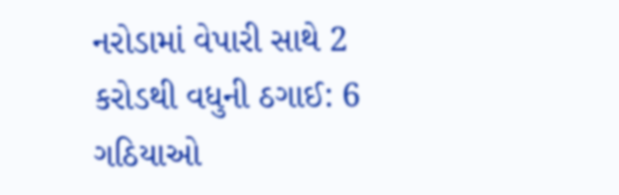નરોડામાં વેપારી સાથે 2 કરોડથી વધુની ઠગાઈ: 6 ગઠિયાઓ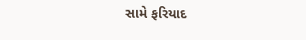સામે ફરિયાદ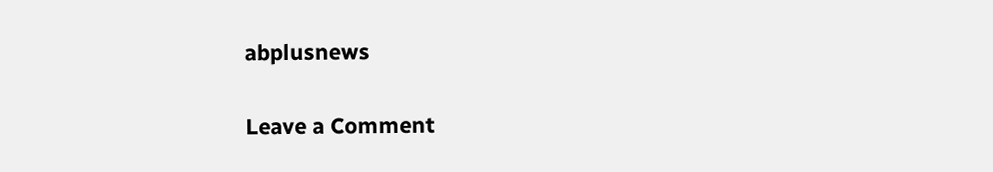abplusnews

Leave a Comment